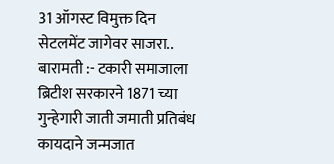31 ऑगस्ट विमुक्त दिन सेटलमेंट जागेवर साजरा..
बारामती :- टकारी समाजाला ब्रिटीश सरकारने 1871 च्या गुन्हेगारी जाती जमाती प्रतिबंध कायदाने जन्मजात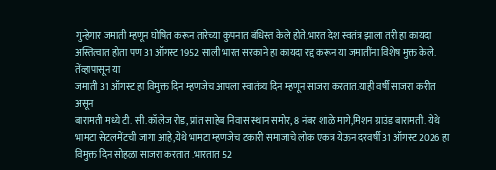गुन्हेगार जमाती म्हणून घोषित करून तारेच्या कुपनात बंधिस्त केले होते.भारत देश स्वतंत्र झाला तरी हा कायदा अस्तित्वात होता पण 31 ऑगस्ट 1952 साली भारत सरकाने हा कायदा रद्द करून या जमातींना विशेष मुक्त केले. तेंव्हापासून या
जमाती 31 ऑगस्ट हा विमुक्त दिन म्हणजेच आपला स्वातंत्र्य दिन म्हणून साजरा करतात.याही वर्षी साजरा करीत असून
बारामती मध्ये टी. सी.कॉलेज रोड, प्रांत साहेब निवास स्थान समोर, 8 नंबर शाळे मागे,मिशन ग्राउंड बारामती. येथे भामटा सेटलमेंटची जागा आहे,येथे भामटा म्हणजेच टकारी समाजाचे लोक एकत्र येऊन दरवर्षी 31 ऑगस्ट 2026 हा विमुक्त दिन सोहळा साजरा करतात .भारतात 52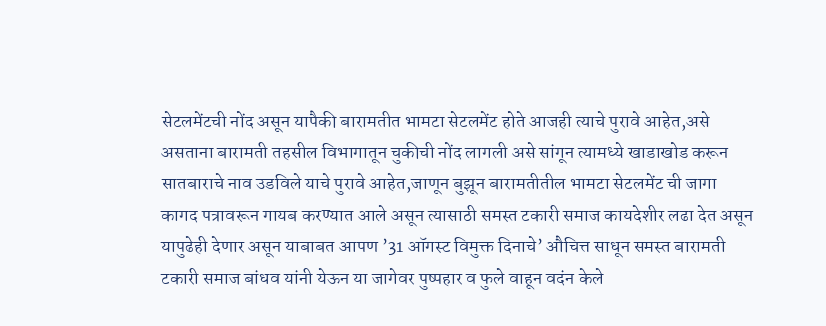सेटलमेंटची नोंद असून यापैकी बारामतीत भामटा सेटलमेंट होते आजही त्याचे पुरावे आहेत,असे असताना बारामती तहसील विभागातून चुकीची नोंद लागली असे सांगून त्यामध्ये खाडाखोड करून सातबाराचे नाव उडविले याचे पुरावे आहेत,जाणून बुझून बारामतीतील भामटा सेटलमेंट ची जागा कागद पत्रावरून गायब करण्यात आले असून त्यासाठी समस्त टकारी समाज कायदेशीर लढा देत असून यापुढेही देणार असून याबाबत आपण ’31 ऑगस्ट विमुक्त दिनाचे’ औचित्त साधून समस्त बारामती टकारी समाज बांधव यांनी येऊन या जागेवर पुष्पहार व फुले वाहून वदंन केले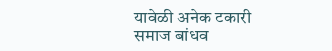यावेळी अनेक टकारी समाज बांधव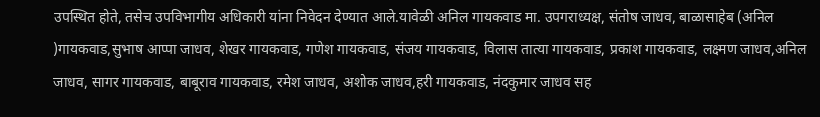उपस्थित होते, तसेच उपविभागीय अधिकारी यांना निवेदन देण्यात आले.यावेळी अनिल गायकवाड मा. उपगराध्यक्ष, संतोष जाधव, बाळासाहेब (अनिल )गायकवाड,सुभाष आप्पा जाधव, शेखर गायकवाड, गणेश गायकवाड, संजय गायकवाड, विलास तात्या गायकवाड, प्रकाश गायकवाड, लक्ष्मण जाधव,अनिल जाधव, सागर गायकवाड, बाबूराव गायकवाड, रमेश जाधव, अशोक जाधव,हरी गायकवाड, नंदकुमार जाधव सह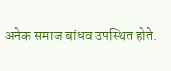अनेक समाज बांधव उपस्थित होते.